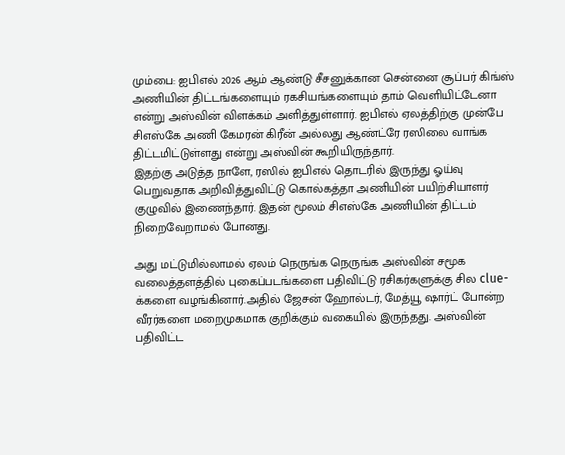மும்பை: ஐபிஎல் 2026 ஆம் ஆண்டு சீசனுக்கான சென்னை சூப்பர் கிங்ஸ் அணியின் திட்டங்களையும் ரகசியங்களையும் தாம் வெளியிட்டேனா என்று அஸ்வின் விளக்கம் அளித்துள்ளார். ஐபிஎல் ஏலத்திற்கு முன்பே சிஎஸ்கே அணி கேமரன் கிரீன் அல்லது ஆண்ட்ரே ரஸிலை வாங்க திட்டமிட்டுள்ளது என்று அஸ்வின் கூறியிருந்தார்.
இதற்கு அடுத்த நாளே, ரஸில் ஐபிஎல் தொடரில் இருந்து ஓய்வு பெறுவதாக அறிவித்துவிட்டு கொல்கத்தா அணியின் பயிற்சியாளர் குழுவில் இணைந்தார். இதன் மூலம் சிஎஸ்கே அணியின் திட்டம் நிறைவேறாமல் போனது.

அது மட்டுமில்லாமல் ஏலம் நெருங்க நெருங்க அஸ்வின் சமூக வலைத்தளத்தில் புகைப்படங்களை பதிவிட்டு ரசிகர்களுக்கு சில clue-க்களை வழங்கினார்.அதில் ஜேசன் ஹோல்டர், மேத்யூ ஷார்ட் போன்ற வீரர்களை மறைமுகமாக குறிக்கும் வகையில் இருந்தது. அஸ்வின் பதிவிட்ட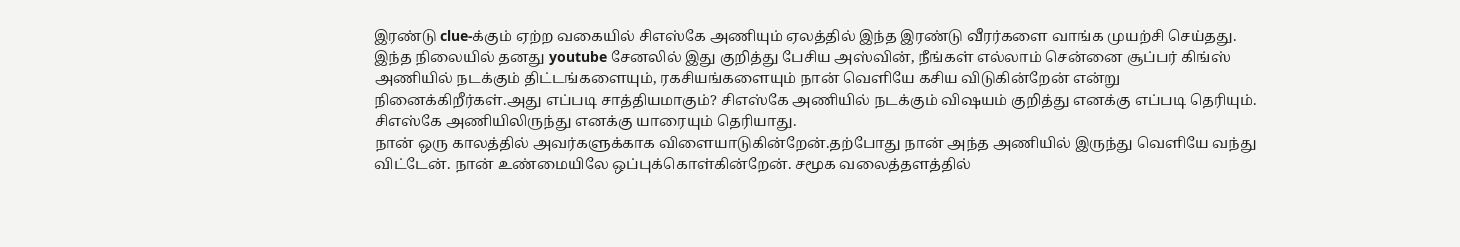இரண்டு clue-க்கும் ஏற்ற வகையில் சிஎஸ்கே அணியும் ஏலத்தில் இந்த இரண்டு வீரர்களை வாங்க முயற்சி செய்தது.
இந்த நிலையில் தனது youtube சேனலில் இது குறித்து பேசிய அஸ்வின், நீங்கள் எல்லாம் சென்னை சூப்பர் கிங்ஸ் அணியில் நடக்கும் திட்டங்களையும், ரகசியங்களையும் நான் வெளியே கசிய விடுகின்றேன் என்று நினைக்கிறீர்கள்.அது எப்படி சாத்தியமாகும்? சிஎஸ்கே அணியில் நடக்கும் விஷயம் குறித்து எனக்கு எப்படி தெரியும். சிஎஸ்கே அணியிலிருந்து எனக்கு யாரையும் தெரியாது.
நான் ஒரு காலத்தில் அவர்களுக்காக விளையாடுகின்றேன்.தற்போது நான் அந்த அணியில் இருந்து வெளியே வந்து விட்டேன். நான் உண்மையிலே ஒப்புக்கொள்கின்றேன். சமூக வலைத்தளத்தில்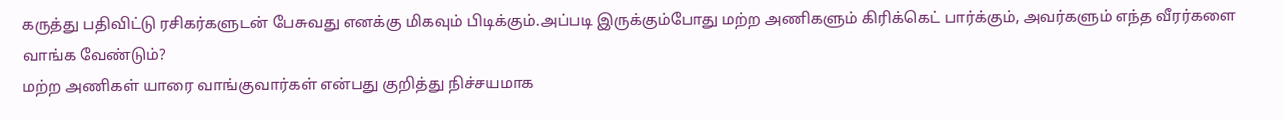கருத்து பதிவிட்டு ரசிகர்களுடன் பேசுவது எனக்கு மிகவும் பிடிக்கும்.அப்படி இருக்கும்போது மற்ற அணிகளும் கிரிக்கெட் பார்க்கும், அவர்களும் எந்த வீரர்களை வாங்க வேண்டும்?
மற்ற அணிகள் யாரை வாங்குவார்கள் என்பது குறித்து நிச்சயமாக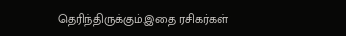தெரிந்திருக்கும்.இதை ரசிகர்கள்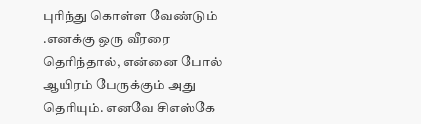புரிந்து கொள்ள வேண்டும் .எனக்கு ஒரு வீரரை தெரிந்தால், என்னை போல் ஆயிரம் பேருக்கும் அது தெரியும். எனவே சிஎஸ்கே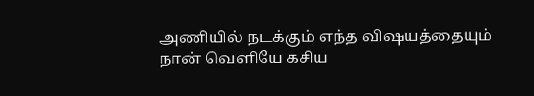அணியில் நடக்கும் எந்த விஷயத்தையும் நான் வெளியே கசிய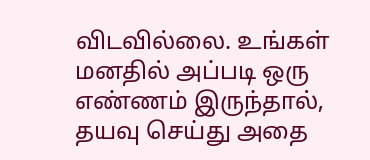விடவில்லை. உங்கள் மனதில் அப்படி ஒரு எண்ணம் இருந்தால், தயவு செய்து அதை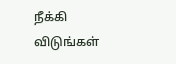நீக்கி விடுங்கள்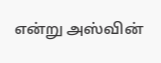என்று அஸ்வின்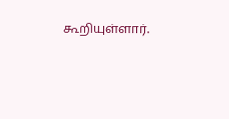கூறியுள்ளார்.